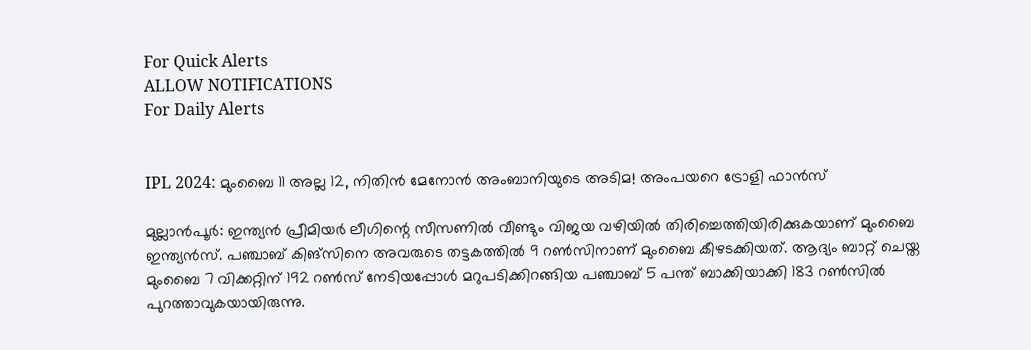For Quick Alerts
ALLOW NOTIFICATIONS
For Daily Alerts


IPL 2024: മുംബൈ 11 അല്ല 12, നിതിന്‍ മേനോന്‍ അംബാനിയുടെ അടിമ! അംപയറെ ട്രോളി ഫാന്‍സ്

മുല്ലാന്‍പൂര്‍: ഇന്ത്യന്‍ പ്രീമിയര്‍ ലീഗിന്റെ സീസണില്‍ വീണ്ടും വിജയ വഴിയില്‍ തിരിച്ചെത്തിയിരിക്കുകയാണ് മുംബൈ ഇന്ത്യന്‍സ്. പഞ്ചാബ് കിങ്‌സിനെ അവരുടെ തട്ടകത്തില്‍ 9 റണ്‍സിനാണ് മുംബൈ കീഴടക്കിയത്. ആദ്യം ബാറ്റ് ചെയ്ത മുംബൈ 7 വിക്കറ്റിന് 192 റണ്‍സ് നേടിയപ്പോള്‍ മറുപടിക്കിറങ്ങിയ പഞ്ചാബ് 5 പന്ത് ബാക്കിയാക്കി 183 റണ്‍സില്‍ പുറത്താവുകയായിരുന്നു.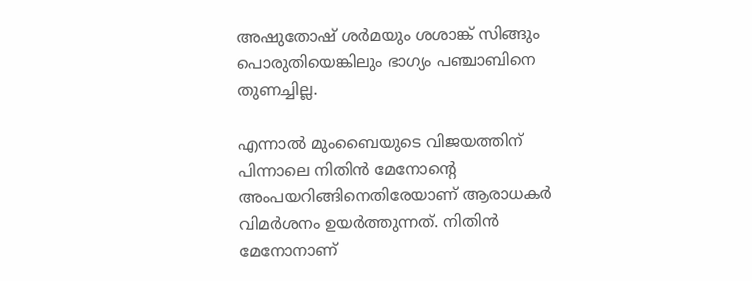അഷുതോഷ് ശര്‍മയും ശശാങ്ക് സിങ്ങും പൊരുതിയെങ്കിലും ഭാഗ്യം പഞ്ചാബിനെ തുണച്ചില്ല.

എന്നാല്‍ മുംബൈയുടെ വിജയത്തിന് പിന്നാലെ നിതിന്‍ മേനോന്റെ അംപയറിങ്ങിനെതിരേയാണ് ആരാധകര്‍ വിമര്‍ശനം ഉയര്‍ത്തുന്നത്. നിതിന്‍ മേനോനാണ്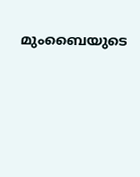മുംബൈയുടെ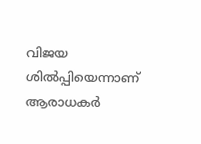വിജയ ശില്‍പ്പിയെന്നാണ് ആരാധകര്‍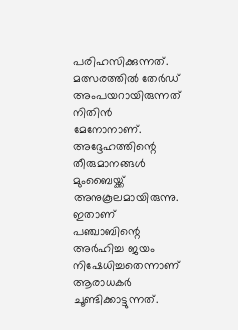പരിഹസിക്കുന്നത്. മത്സരത്തില്‍ തേര്‍ഡ് അംപയറായിരുന്നത് നിതിന്‍ മേനോനാണ്. അദ്ദേഹത്തിന്റെ തീരുമാനങ്ങള്‍ മുംബൈയ്ക്ക് അനുകൂലമായിരുന്നു. ഇതാണ് പഞ്ചാബിന്റെ അര്‍ഹിച്ച ജയം നിഷേധിച്ചതെന്നാണ് ആരാധകര്‍ ചൂണ്ടിക്കാട്ടുന്നത്.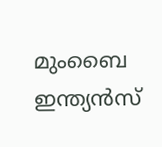മുംബൈ ഇന്ത്യന്‍സ്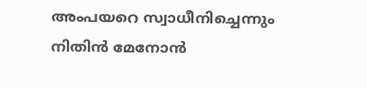അംപയറെ സ്വാധീനിച്ചെന്നും നിതിന്‍ മേനോന്‍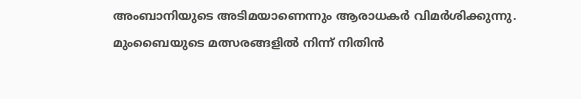അംബാനിയുടെ അടിമയാണെന്നും ആരാധകര്‍ വിമര്‍ശിക്കുന്നു. മുംബൈയുടെ മത്സരങ്ങളില്‍ നിന്ന് നിതിന്‍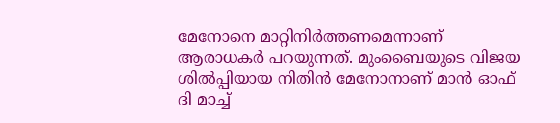മേനോനെ മാറ്റിനിര്‍ത്തണമെന്നാണ് ആരാധകര്‍ പറയുന്നത്. മുംബൈയുടെ വിജയ ശില്‍പ്പിയായ നിതിന്‍ മേനോനാണ് മാന്‍ ഓഫ് ദി മാച്ച്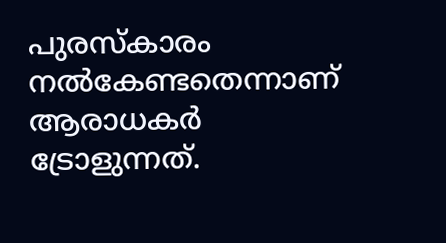പുരസ്‌കാരം നല്‍കേണ്ടതെന്നാണ് ആരാധകര്‍ ട്രോളുന്നത്.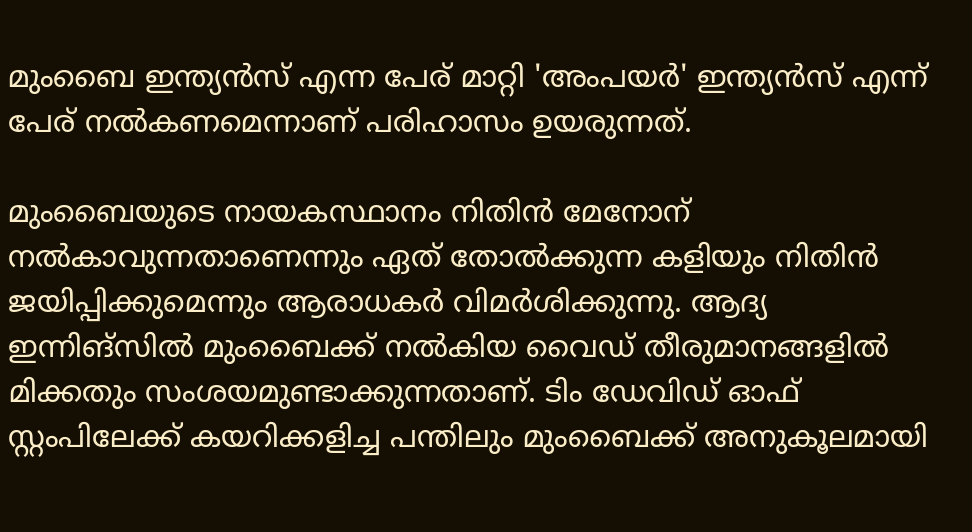മുംബൈ ഇന്ത്യന്‍സ് എന്ന പേര് മാറ്റി 'അംപയര്‍' ഇന്ത്യന്‍സ് എന്ന് പേര് നല്‍കണമെന്നാണ് പരിഹാസം ഉയരുന്നത്.

മുംബൈയുടെ നായകസ്ഥാനം നിതിന്‍ മേനോന് നല്‍കാവുന്നതാണെന്നും ഏത് തോല്‍ക്കുന്ന കളിയും നിതിന്‍ ജയിപ്പിക്കുമെന്നും ആരാധകര്‍ വിമര്‍ശിക്കുന്നു. ആദ്യ ഇന്നിങ്‌സില്‍ മുംബൈക്ക് നല്‍കിയ വൈഡ് തീരുമാനങ്ങളില്‍ മിക്കതും സംശയമുണ്ടാക്കുന്നതാണ്. ടിം ഡേവിഡ് ഓഫ് സ്റ്റംപിലേക്ക് കയറിക്കളിച്ച പന്തിലും മുംബൈക്ക് അനുകൂലമായി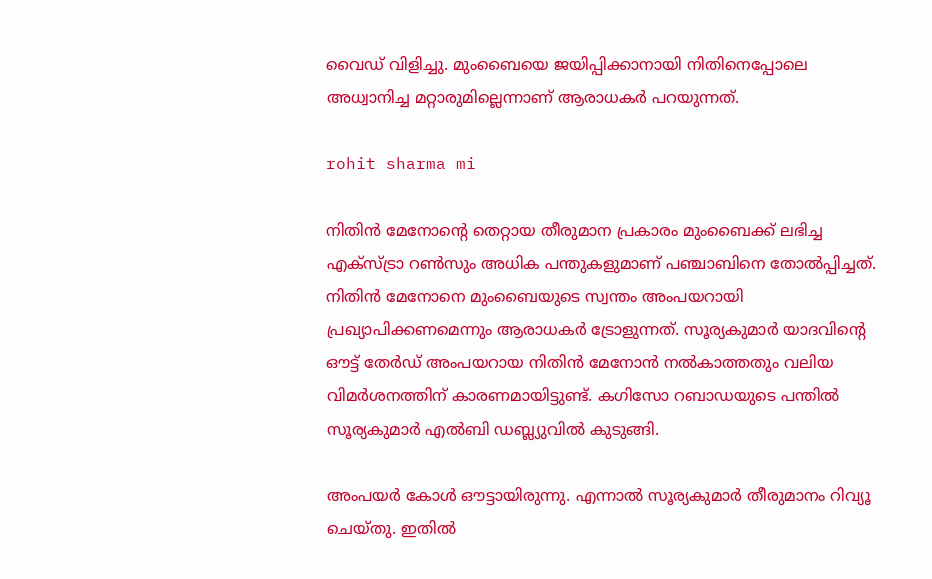വൈഡ് വിളിച്ചു. മുംബൈയെ ജയിപ്പിക്കാനായി നിതിനെപ്പോലെ അധ്വാനിച്ച മറ്റാരുമില്ലെന്നാണ് ആരാധകര്‍ പറയുന്നത്.

rohit sharma mi

നിതിന്‍ മേനോന്റെ തെറ്റായ തീരുമാന പ്രകാരം മുംബൈക്ക് ലഭിച്ച എക്‌സ്ട്രാ റണ്‍സും അധിക പന്തുകളുമാണ് പഞ്ചാബിനെ തോല്‍പ്പിച്ചത്. നിതിന്‍ മേനോനെ മുംബൈയുടെ സ്വന്തം അംപയറായി പ്രഖ്യാപിക്കണമെന്നും ആരാധകര്‍ ട്രോളുന്നത്. സൂര്യകുമാര്‍ യാദവിന്റെ ഔട്ട് തേര്‍ഡ് അംപയറായ നിതിന്‍ മേനോന്‍ നല്‍കാത്തതും വലിയ വിമര്‍ശനത്തിന് കാരണമായിട്ടുണ്ട്. കഗിസോ റബാഡയുടെ പന്തില്‍ സൂര്യകുമാര്‍ എല്‍ബി ഡബ്ല്യുവില്‍ കുടുങ്ങി.

അംപയര്‍ കോള്‍ ഔട്ടായിരുന്നു. എന്നാല്‍ സൂര്യകുമാര്‍ തീരുമാനം റിവ്യൂ ചെയ്തു. ഇതില്‍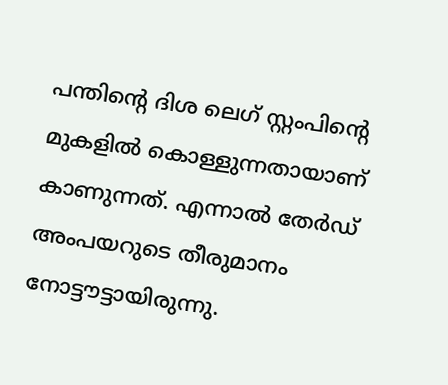പന്തിന്റെ ദിശ ലെഗ് സ്റ്റംപിന്റെ മുകളില്‍ കൊള്ളുന്നതായാണ് കാണുന്നത്. എന്നാല്‍ തേര്‍ഡ് അംപയറുടെ തീരുമാനം നോട്ടൗട്ടായിരുന്നു.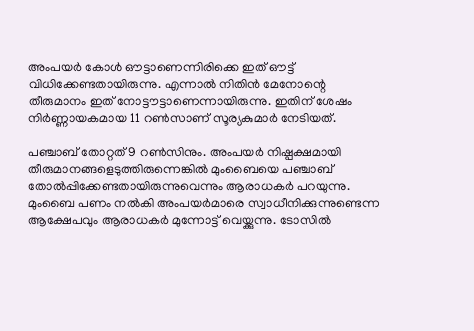അംപയര്‍ കോള്‍ ഔട്ടാണെന്നിരിക്കെ ഇത് ഔട്ട് വിധിക്കേണ്ടതായിരുന്നു. എന്നാല്‍ നിതിന്‍ മേനോന്റെ തീരുമാനം ഇത് നോട്ടൗട്ടാണെന്നായിരുന്നു. ഇതിന് ശേഷം നിര്‍ണ്ണായകമായ 11 റണ്‍സാണ് സൂര്യകുമാര്‍ നേടിയത്.

പഞ്ചാബ് തോറ്റത് 9 റണ്‍സിനും. അംപയര്‍ നിഷ്പക്ഷമായി തീരുമാനങ്ങളെടുത്തിരുന്നെങ്കില്‍ മുംബൈയെ പഞ്ചാബ് തോല്‍പ്പിക്കേണ്ടതായിരുന്നുവെന്നും ആരാധകര്‍ പറയുന്നു. മുംബൈ പണം നല്‍കി അംപയര്‍മാരെ സ്വാധീനിക്കുന്നുണ്ടെന്ന ആക്ഷേപവും ആരാധകര്‍ മുന്നോട്ട് വെയ്ക്കുന്നു. ടോസില്‍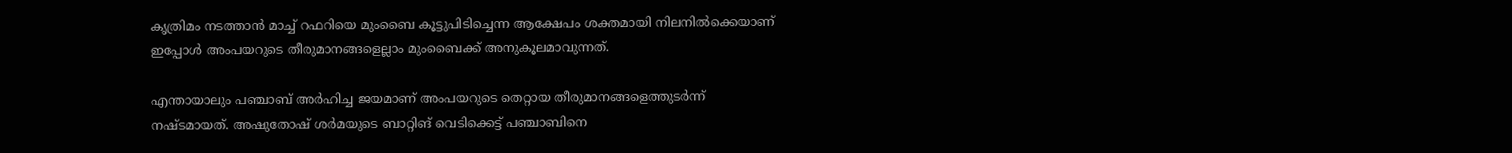കൃത്രിമം നടത്താന്‍ മാച്ച് റഫറിയെ മുംബൈ കൂട്ടുപിടിച്ചെന്ന ആക്ഷേപം ശക്തമായി നിലനില്‍ക്കെയാണ് ഇപ്പോള്‍ അംപയറുടെ തീരുമാനങ്ങളെല്ലാം മുംബൈക്ക് അനുകൂലമാവുന്നത്.

എന്തായാലും പഞ്ചാബ് അര്‍ഹിച്ച ജയമാണ് അംപയറുടെ തെറ്റായ തീരുമാനങ്ങളെത്തുടര്‍ന്ന് നഷ്ടമായത്. അഷുതോഷ് ശര്‍മയുടെ ബാറ്റിങ് വെടിക്കെട്ട് പഞ്ചാബിനെ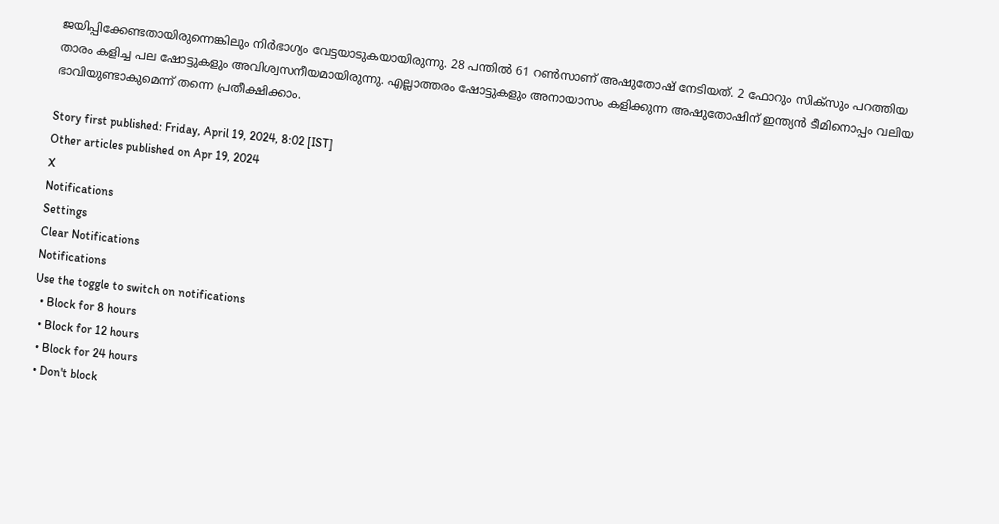ജയിപ്പിക്കേണ്ടതായിരുന്നെങ്കിലും നിര്‍ഭാഗ്യം വേട്ടയാടുകയായിരുന്നു. 28 പന്തില്‍ 61 റണ്‍സാണ് അഷുതോഷ് നേടിയത്. 2 ഫോറും സിക്‌സും പറത്തിയ താരം കളിച്ച പല ഷോട്ടുകളും അവിശ്വസനീയമായിരുന്നു. എല്ലാത്തരം ഷോട്ടുകളും അനായാസം കളിക്കുന്ന അഷുതോഷിന് ഇന്ത്യന്‍ ടീമിനൊപ്പം വലിയ ഭാവിയുണ്ടാകുമെന്ന് തന്നെ പ്രതീക്ഷിക്കാം.

Story first published: Friday, April 19, 2024, 8:02 [IST]
Other articles published on Apr 19, 2024
X
Notifications
Settings
Clear Notifications
Notifications
Use the toggle to switch on notifications
  • Block for 8 hours
  • Block for 12 hours
  • Block for 24 hours
  • Don't block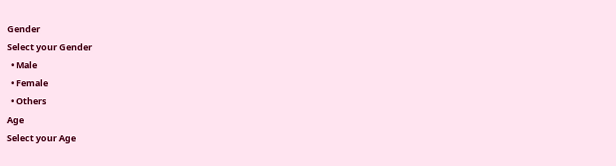Gender
Select your Gender
  • Male
  • Female
  • Others
Age
Select your Age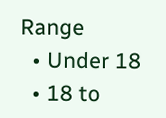Range
  • Under 18
  • 18 to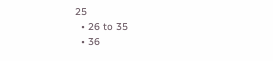25
  • 26 to 35
  • 36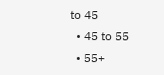to 45
  • 45 to 55
  • 55+